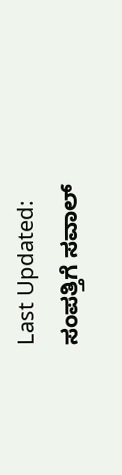Last Updated:
ಸಂಪತ್ತಿಗೆ ಸವಾಲ್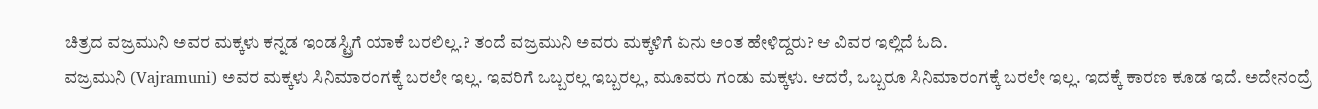ಚಿತ್ರದ ವಜ್ರಮುನಿ ಅವರ ಮಕ್ಕಳು ಕನ್ನಡ ಇಂಡಸ್ಟ್ರಿಗೆ ಯಾಕೆ ಬರಲಿಲ್ಲ.? ತಂದೆ ವಜ್ರಮುನಿ ಅವರು ಮಕ್ಕಳಿಗೆ ಏನು ಅಂತ ಹೇಳಿದ್ದರು? ಆ ವಿವರ ಇಲ್ಲಿದೆ ಓದಿ.
ವಜ್ರಮುನಿ (Vajramuni) ಅವರ ಮಕ್ಕಳು ಸಿನಿಮಾರಂಗಕ್ಕೆ ಬರಲೇ ಇಲ್ಲ. ಇವರಿಗೆ ಒಬ್ಬರಲ್ಲ ಇಬ್ಬರಲ್ಲ, ಮೂವರು ಗಂಡು ಮಕ್ಕಳು. ಆದರೆ, ಒಬ್ಬರೂ ಸಿನಿಮಾರಂಗಕ್ಕೆ ಬರಲೇ ಇಲ್ಲ. ಇದಕ್ಕೆ ಕಾರಣ ಕೂಡ ಇದೆ. ಅದೇನಂದ್ರೆ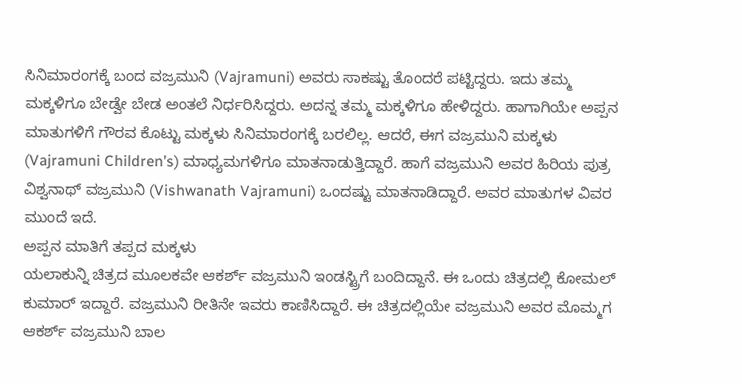ಸಿನಿಮಾರಂಗಕ್ಕೆ ಬಂದ ವಜ್ರಮುನಿ (Vajramuni) ಅವರು ಸಾಕಷ್ಟು ತೊಂದರೆ ಪಟ್ಟಿದ್ದರು. ಇದು ತಮ್ಮ ಮಕ್ಕಳಿಗೂ ಬೇಡ್ವೇ ಬೇಡ ಅಂತಲೆ ನಿರ್ಧರಿಸಿದ್ದರು. ಅದನ್ನ ತಮ್ಮ ಮಕ್ಕಳಿಗೂ ಹೇಳಿದ್ದರು. ಹಾಗಾಗಿಯೇ ಅಪ್ಪನ ಮಾತುಗಳಿಗೆ ಗೌರವ ಕೊಟ್ಟು ಮಕ್ಕಳು ಸಿನಿಮಾರಂಗಕ್ಕೆ ಬರಲಿಲ್ಲ. ಆದರೆ, ಈಗ ವಜ್ರಮುನಿ ಮಕ್ಕಳು (Vajramuni Children’s) ಮಾಧ್ಯಮಗಳಿಗೂ ಮಾತನಾಡುತ್ತಿದ್ದಾರೆ. ಹಾಗೆ ವಜ್ರಮುನಿ ಅವರ ಹಿರಿಯ ಪುತ್ರ ವಿಶ್ವನಾಥ್ ವಜ್ರಮುನಿ (Vishwanath Vajramuni) ಒಂದಷ್ಟು ಮಾತನಾಡಿದ್ದಾರೆ. ಅವರ ಮಾತುಗಳ ವಿವರ ಮುಂದೆ ಇದೆ.
ಅಪ್ಪನ ಮಾತಿಗೆ ತಪ್ಪದ ಮಕ್ಕಳು
ಯಲಾಕುನ್ನಿ ಚಿತ್ರದ ಮೂಲಕವೇ ಆಕರ್ಶ್ ವಜ್ರಮುನಿ ಇಂಡಸ್ಟ್ರಿಗೆ ಬಂದಿದ್ದಾನೆ. ಈ ಒಂದು ಚಿತ್ರದಲ್ಲಿ ಕೋಮಲ್ ಕುಮಾರ್ ಇದ್ದಾರೆ. ವಜ್ರಮುನಿ ರೀತಿನೇ ಇವರು ಕಾಣಿಸಿದ್ದಾರೆ. ಈ ಚಿತ್ರದಲ್ಲಿಯೇ ವಜ್ರಮುನಿ ಅವರ ಮೊಮ್ಮಗ ಆಕರ್ಶ್ ವಜ್ರಮುನಿ ಬಾಲ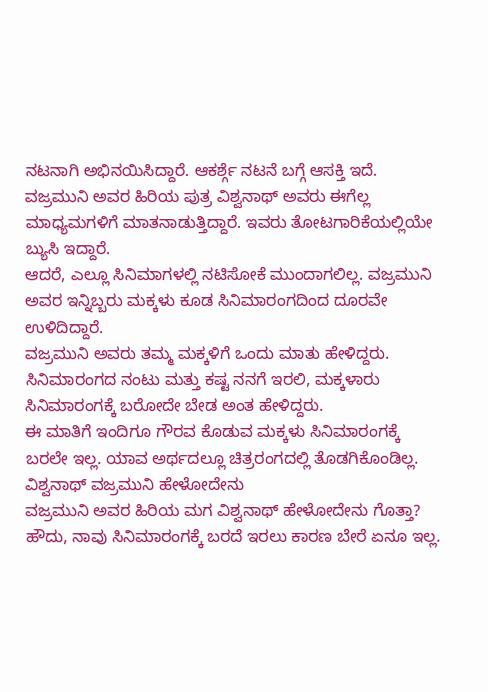ನಟನಾಗಿ ಅಭಿನಯಿಸಿದ್ದಾರೆ. ಆಕರ್ಶ್ಗೆ ನಟನೆ ಬಗ್ಗೆ ಆಸಕ್ತಿ ಇದೆ.
ವಜ್ರಮುನಿ ಅವರ ಹಿರಿಯ ಪುತ್ರ ವಿಶ್ವನಾಥ್ ಅವರು ಈಗೆಲ್ಲ ಮಾಧ್ಯಮಗಳಿಗೆ ಮಾತನಾಡುತ್ತಿದ್ದಾರೆ. ಇವರು ತೋಟಗಾರಿಕೆಯಲ್ಲಿಯೇ ಬ್ಯುಸಿ ಇದ್ದಾರೆ.
ಆದರೆ, ಎಲ್ಲೂ ಸಿನಿಮಾಗಳಲ್ಲಿ ನಟಿಸೋಕೆ ಮುಂದಾಗಲಿಲ್ಲ. ವಜ್ರಮುನಿ ಅವರ ಇನ್ನಿಬ್ಬರು ಮಕ್ಕಳು ಕೂಡ ಸಿನಿಮಾರಂಗದಿಂದ ದೂರವೇ ಉಳಿದಿದ್ದಾರೆ.
ವಜ್ರಮುನಿ ಅವರು ತಮ್ಮ ಮಕ್ಕಳಿಗೆ ಒಂದು ಮಾತು ಹೇಳಿದ್ದರು. ಸಿನಿಮಾರಂಗದ ನಂಟು ಮತ್ತು ಕಷ್ಟ ನನಗೆ ಇರಲಿ, ಮಕ್ಕಳಾರು ಸಿನಿಮಾರಂಗಕ್ಕೆ ಬರೋದೇ ಬೇಡ ಅಂತ ಹೇಳಿದ್ದರು.
ಈ ಮಾತಿಗೆ ಇಂದಿಗೂ ಗೌರವ ಕೊಡುವ ಮಕ್ಕಳು ಸಿನಿಮಾರಂಗಕ್ಕೆ ಬರಲೇ ಇಲ್ಲ. ಯಾವ ಅರ್ಥದಲ್ಲೂ ಚಿತ್ರರಂಗದಲ್ಲಿ ತೊಡಗಿಕೊಂಡಿಲ್ಲ.
ವಿಶ್ವನಾಥ್ ವಜ್ರಮುನಿ ಹೇಳೋದೇನು
ವಜ್ರಮುನಿ ಅವರ ಹಿರಿಯ ಮಗ ವಿಶ್ವನಾಥ್ ಹೇಳೋದೇನು ಗೊತ್ತಾ? ಹೌದು, ನಾವು ಸಿನಿಮಾರಂಗಕ್ಕೆ ಬರದೆ ಇರಲು ಕಾರಣ ಬೇರೆ ಏನೂ ಇಲ್ಲ.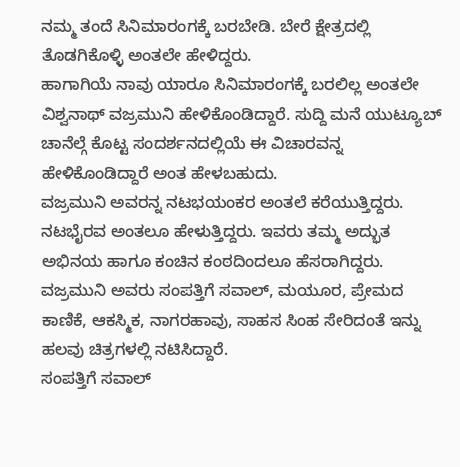ನಮ್ಮ ತಂದೆ ಸಿನಿಮಾರಂಗಕ್ಕೆ ಬರಬೇಡಿ. ಬೇರೆ ಕ್ಷೇತ್ರದಲ್ಲಿ ತೊಡಗಿಕೊಳ್ಳಿ ಅಂತಲೇ ಹೇಳಿದ್ದರು.
ಹಾಗಾಗಿಯೆ ನಾವು ಯಾರೂ ಸಿನಿಮಾರಂಗಕ್ಕೆ ಬರಲಿಲ್ಲ ಅಂತಲೇ ವಿಶ್ವನಾಥ್ ವಜ್ರಮುನಿ ಹೇಳಿಕೊಂಡಿದ್ದಾರೆ. ಸುದ್ದಿ ಮನೆ ಯುಟ್ಯೂಬ್ ಚಾನೆಲ್ಗೆ ಕೊಟ್ಟ ಸಂದರ್ಶನದಲ್ಲಿಯೆ ಈ ವಿಚಾರವನ್ನ ಹೇಳಿಕೊಂಡಿದ್ದಾರೆ ಅಂತ ಹೇಳಬಹುದು.
ವಜ್ರಮುನಿ ಅವರನ್ನ ನಟಭಯಂಕರ ಅಂತಲೆ ಕರೆಯುತ್ತಿದ್ದರು. ನಟಭೈರವ ಅಂತಲೂ ಹೇಳುತ್ತಿದ್ದರು. ಇವರು ತಮ್ಮ ಅದ್ಭುತ ಅಭಿನಯ ಹಾಗೂ ಕಂಚಿನ ಕಂಠದಿಂದಲೂ ಹೆಸರಾಗಿದ್ದರು.
ವಜ್ರಮುನಿ ಅವರು ಸಂಪತ್ತಿಗೆ ಸವಾಲ್, ಮಯೂರ, ಪ್ರೇಮದ ಕಾಣಿಕೆ, ಆಕಸ್ಮಿಕ, ನಾಗರಹಾವು, ಸಾಹಸ ಸಿಂಹ ಸೇರಿದಂತೆ ಇನ್ನು ಹಲವು ಚಿತ್ರಗಳಲ್ಲಿ ನಟಿಸಿದ್ದಾರೆ.
ಸಂಪತ್ತಿಗೆ ಸವಾಲ್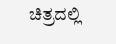ಚಿತ್ರದಲ್ಲಿ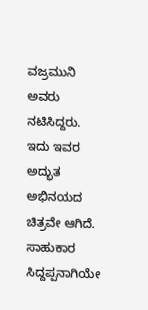ವಜ್ರಮುನಿ ಅವರು ನಟಿಸಿದ್ದರು. ಇದು ಇವರ ಅದ್ಭುತ ಅಭಿನಯದ ಚಿತ್ರವೇ ಆಗಿದೆ. ಸಾಹುಕಾರ ಸಿದ್ದಪ್ಪನಾಗಿಯೇ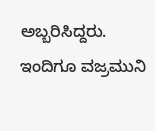ಅಬ್ಬರಿಸಿದ್ದರು. ಇಂದಿಗೂ ವಜ್ರಮುನಿ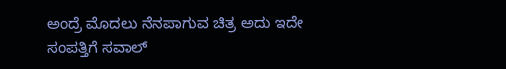ಅಂದ್ರೆ ಮೊದಲು ನೆನಪಾಗುವ ಚಿತ್ರ ಅದು ಇದೇ ಸಂಪತ್ತಿಗೆ ಸವಾಲ್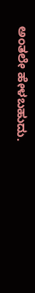ಅಂತಲೇ ಹೇಳಬಹುದು.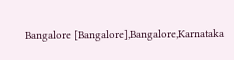Bangalore [Bangalore],Bangalore,Karnataka